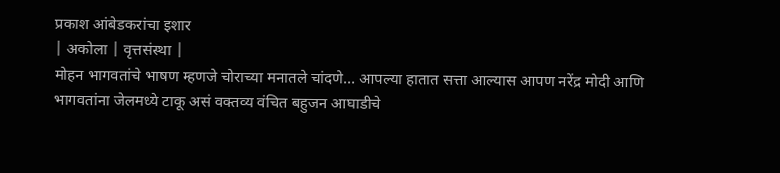प्रकाश आंबेडकरांचा इशार
| अकोला | वृत्तसंस्था |
मोहन भागवतांचे भाषण म्हणजे चोराच्या मनातले चांदणे… आपल्या हातात सत्ता आल्यास आपण नरेंद्र मोदी आणि भागवतांना जेलमध्ये टाकू असं वक्तव्य वंचित बहुजन आघाडीचे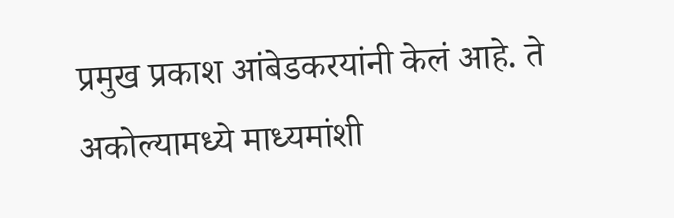प्रमुख प्रकाश आंबेडकरयांनी केलं आहे. ते अकोल्यामध्ये माध्यमांशी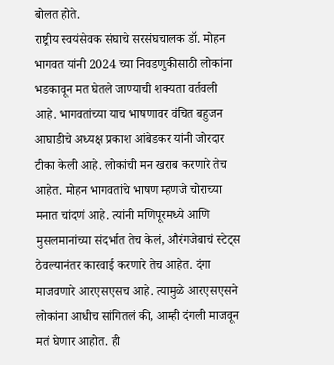बोलत होते.
राष्ट्रीय स्वयंसेवक संघाचे सरसंघचालक डॉ. मोहन भागवत यांनी 2024 च्या निवडणुकीसाठी लोकांना भडकावून मत घेतले जाण्याची शक्यता वर्तवली आहे. भागवतांच्या याच भाषणावर वंचित बहुजन आघाडीचे अध्यक्ष प्रकाश आंबेडकर यांनी जोरदार टीका केली आहे. लोकांची मन खराब करणारे तेच आहेत. मोहन भागवतांचे भाषण म्हणजे चोराच्या मनात चांदणं आहे. त्यांनी मणिपूरमध्ये आणि मुसलमानांच्या संदर्भात तेच केलं, औरंगजेबाचं स्टेट्स ठेवल्यानंतर कारवाई करणारे तेच आहेत. दंगा माजवणारे आरएसएसच आहे. त्यामुळे आरएसएसने लोकांना आधीच सांगितलं की, आम्ही दंगली माजवून मतं घेणार आहोत. ही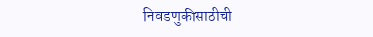निवडणुकीसाठीची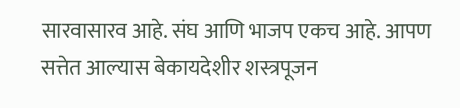सारवासारव आहे. संघ आणि भाजप एकच आहे. आपण सत्तेत आल्यास बेकायदेशीर शस्त्रपूजन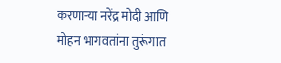करणाऱ्या नरेंद्र मोदी आणि मोहन भागवतांना तुरूंगात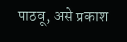पाठवू, असे प्रकाश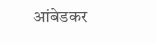आंबेडकर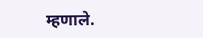म्हणाले.